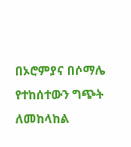በኦሮምያና በሶማሌ የተከሰተውን ግጭት ለመከላከል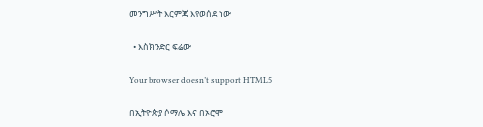መንግሥት እርምጃ እየወሰደ ነው

  • እስክንድር ፍሬው

Your browser doesn’t support HTML5

በኢትዮጵያ ሶማሌ እና በኦሮሞ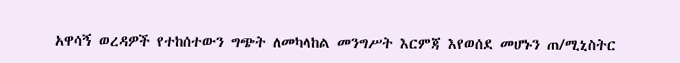አዋሳኝ ወረዳዎች የተከሰተውን ግጭት ለመካላከል መንግሥት እርምጃ እየወሰደ መሆኑን ጠ/ሚኒስትር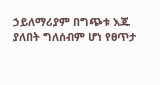ኃይለማሪያም በግጭቱ እጁ ያለበት ግለሰብም ሆነ የፀጥታ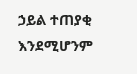ኃይል ተጠያቂ እንደሚሆንም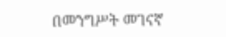በመንግሥት መገናኛ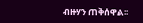ብዙሃን ጠቅሰዋል፡፡